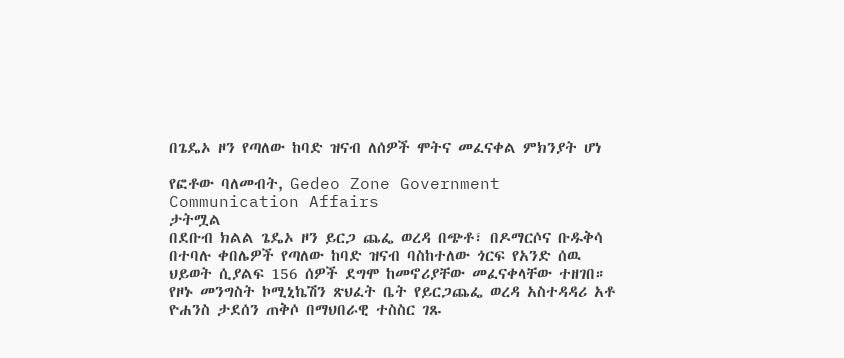በጌዴኦ ዞን የጣለው ከባድ ዝናብ ለሰዎች ሞትና መፈናቀል ምክንያት ሆነ

የፎቶው ባለመብት, Gedeo Zone Government Communication Affairs
ታትሟል
በደቡብ ክልል ጌዴኦ ዞን ይርጋ ጨፌ ወረዳ በጭቶ፣ በዶማርሶና ቡዱቅሳ በተባሉ ቀበሌዎች የጣለው ከባድ ዝናብ ባስከተለው ጎርፍ የአንድ ሰዉ ህይወት ሲያልፍ 156 ሰዎች ደግሞ ከመኖሪያቸው መፈናቀላቸው ተዘገበ።
የዞኑ መንግስት ኮሚኒኬሽን ጽህፈት ቤት የይርጋጨፌ ወረዳ አስተዳዳሪ አቶ ዮሐንስ ታደሰን ጠቅሶ በማህበራዊ ተስስር ገጹ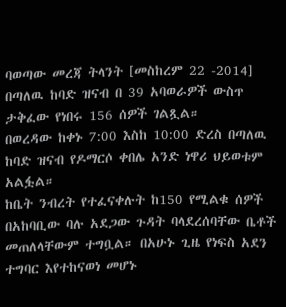ባወጣው መረጃ ትላንት [መስከረም 22 -2014] በጣለዉ ከባድ ዝናብ በ 39 አባወራዎች ውስጥ ታቅፈው የነበሩ 156 ሰዎች ገልጿል።
በወረዳው ከቀኑ 7:00 እስከ 10:00 ድረስ በጣለዉ ከባድ ዝናብ የዶማርሶ ቀበሌ አንድ ነዋሪ ህይወቱም አልፏል።
ከቤት ንብረት የተፈናቀሉት ከ150 የሚልቁ ሰዎች በአከባቢው ባሉ አደጋው ጉዳት ባላደረሰባቸው ቤቶች መጠለላቸውም ተግቧል። በአሁኑ ጊዜ የነፍስ አደን ተግባር እየተከናወነ መሆኑ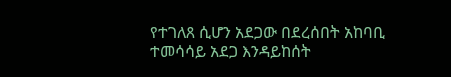የተገለጸ ሲሆን አደጋው በደረሰበት አከባቢ ተመሳሳይ አደጋ እንዳይከሰት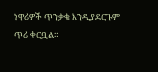ነዋሪዎች ጥንቃቄ እንዲያደርጉም ጥሪ ቀርቧል።